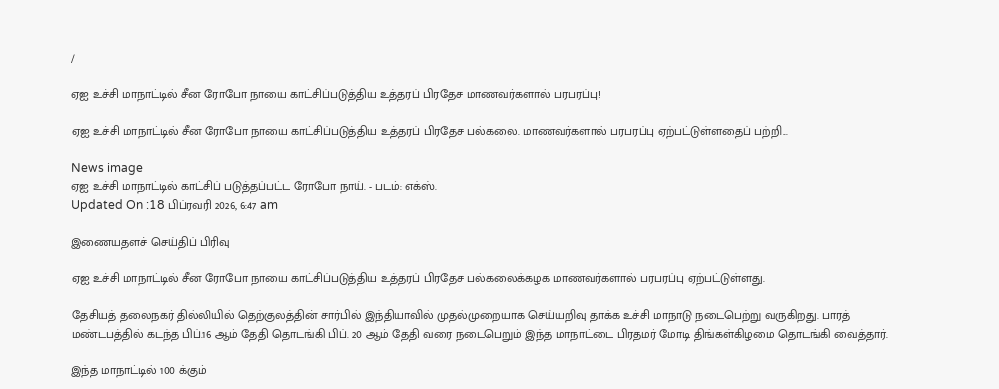/

ஏஐ உச்சி மாநாட்டில் சீன ரோபோ நாயை காட்சிப்படுத்திய உத்தரப் பிரதேச மாணவர்களால் பரபரப்பு!

ஏஐ உச்சி மாநாட்டில் சீன ரோபோ நாயை காட்சிப்படுத்திய உத்தரப் பிரதேச பல்கலை. மாணவர்களால் பரபரப்பு ஏற்பட்டுள்ளதைப் பற்றி...

News image
ஏஐ உச்சி மாநாட்டில் காட்சிப் படுத்தப்பட்ட ரோபோ நாய். - படம்: எக்ஸ்.
Updated On :18 பிப்ரவரி 2026, 6:47 am

இணையதளச் செய்திப் பிரிவு

ஏஐ உச்சி மாநாட்டில் சீன ரோபோ நாயை காட்சிப்படுத்திய உத்தரப் பிரதேச பல்கலைக்கழக மாணவர்களால் பரபரப்பு ஏற்பட்டுள்ளது.

தேசியத் தலைநகர் தில்லியில் தெற்குலத்தின் சார்பில் இந்தியாவில் முதல்முறையாக செய்யறிவு தாக்க உச்சி மாநாடு நடைபெற்று வருகிறது. பாரத் மண்டபத்தில் கடந்த பிப்.16 ஆம் தேதி தொடங்கி பிப். 20 ஆம் தேதி வரை நடைபெறும் இந்த மாநாட்டை பிரதமர் மோடி திங்கள்கிழமை தொடங்கி வைத்தார்.

இந்த மாநாட்டில் 100 க்கும்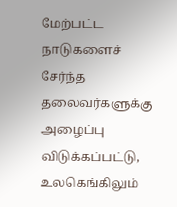மேற்பட்ட நாடுகளைச் சேர்ந்த தலைவர்களுக்கு அழைப்பு விடுக்கப்பட்டு, உலகெங்கிலும்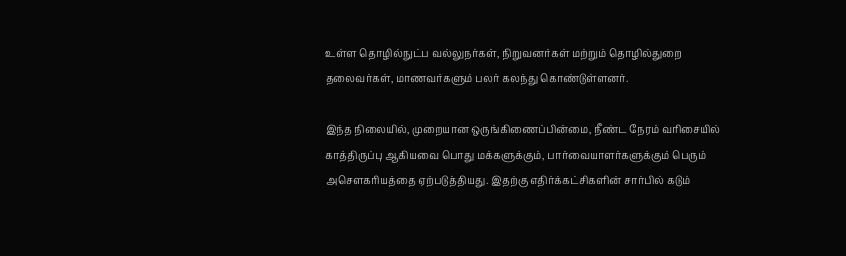உள்ள தொழில்நுட்ப வல்லுநர்கள், நிறுவனர்கள் மற்றும் தொழில்துறை தலைவர்கள், மாணவர்களும் பலர் கலந்து கொண்டுள்ளனர்.

இந்த நிலையில், முறையான ஒருங்கிணைப்பின்மை, நீண்ட நேரம் வரிசையில் காத்திருப்பு ஆகியவை பொது மக்களுக்கும், பார்வையாளர்களுக்கும் பெரும் அசெளகரியத்தை ஏற்படுத்தியது. இதற்கு எதிர்க்கட்சிகளின் சார்பில் கடும்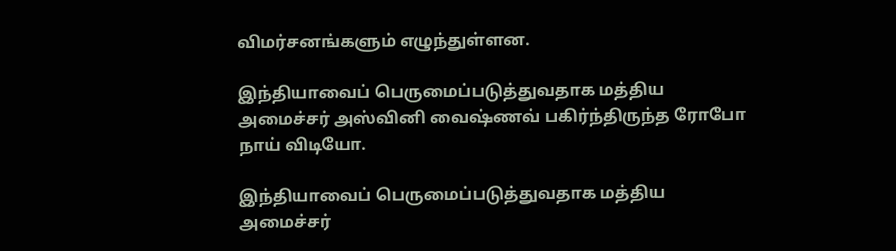விமர்சனங்களும் எழுந்துள்ளன.

இந்தியாவைப் பெருமைப்படுத்துவதாக மத்திய அமைச்சர் அஸ்வினி வைஷ்ணவ் பகிர்ந்திருந்த ரோபோ நாய் விடியோ.

இந்தியாவைப் பெருமைப்படுத்துவதாக மத்திய அமைச்சர்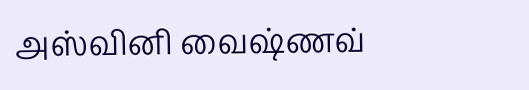அஸ்வினி வைஷ்ணவ்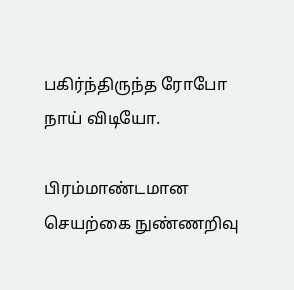பகிர்ந்திருந்த ரோபோ நாய் விடியோ.

பிரம்மாண்டமான செயற்கை நுண்ணறிவு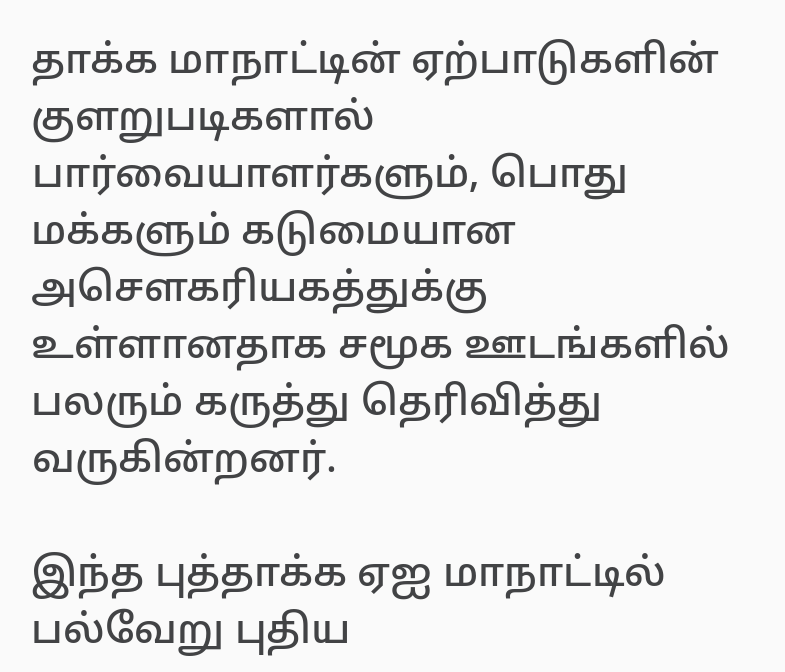தாக்க மாநாட்டின் ஏற்பாடுகளின் குளறுபடிகளால் பார்வையாளர்களும், பொது மக்களும் கடுமையான அசெளகரியகத்துக்கு உள்ளானதாக சமூக ஊடங்களில் பலரும் கருத்து தெரிவித்து வருகின்றனர்.

இந்த புத்தாக்க ஏஐ மாநாட்டில் பல்வேறு புதிய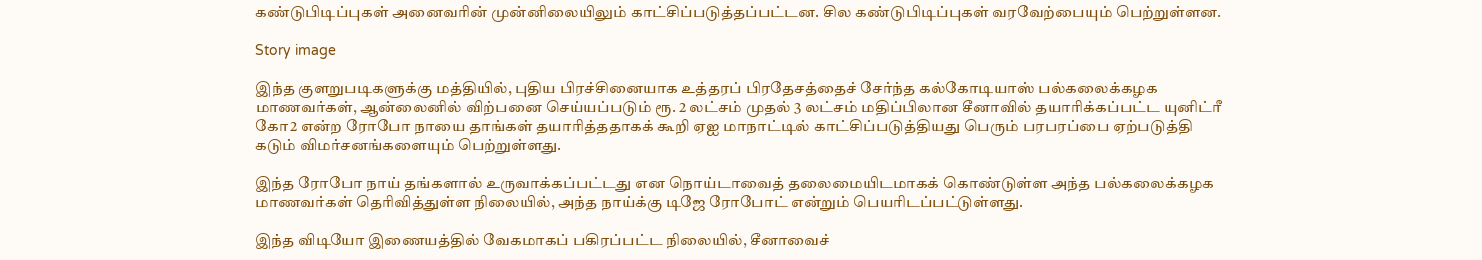கண்டுபிடிப்புகள் அனைவரின் முன்னிலையிலும் காட்சிப்படுத்தப்பட்டன. சில கண்டுபிடிப்புகள் வரவேற்பையும் பெற்றுள்ளன.

Story image

இந்த குளறுபடிகளுக்கு மத்தியில், புதிய பிரச்சினையாக உத்தரப் பிரதேசத்தைச் சேர்ந்த கல்கோடியாஸ் பல்கலைக்கழக மாணவர்கள், ஆன்லைனில் விற்பனை செய்யப்படும் ரூ. 2 லட்சம் முதல் 3 லட்சம் மதிப்பிலான சீனாவில் தயாரிக்கப்பட்ட யுனிட்ரீ கோ2 என்ற ரோபோ நாயை தாங்கள் தயாரித்ததாகக் கூறி ஏஐ மாநாட்டில் காட்சிப்படுத்தியது பெரும் பரபரப்பை ஏற்படுத்தி கடும் விமர்சனங்களையும் பெற்றுள்ளது.

இந்த ரோபோ நாய் தங்களால் உருவாக்கப்பட்டது என நொய்டாவைத் தலைமையிடமாகக் கொண்டுள்ள அந்த பல்கலைக்கழக மாணவர்கள் தெரிவித்துள்ள நிலையில், அந்த நாய்க்கு டிஜே ரோபோட் என்றும் பெயரிடப்பட்டுள்ளது.

இந்த விடியோ இணையத்தில் வேகமாகப் பகிரப்பட்ட நிலையில், சீனாவைச்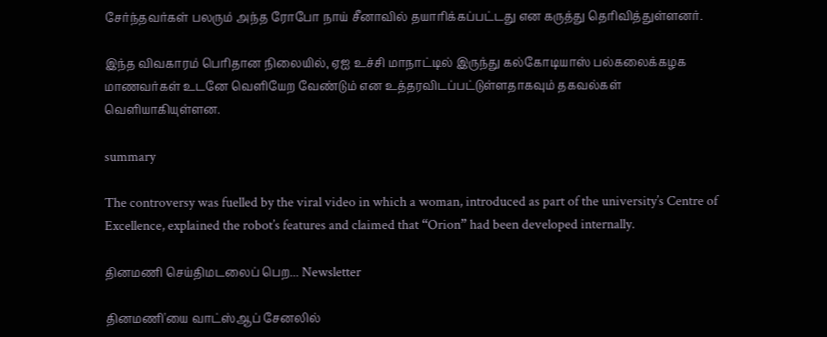சேர்ந்தவர்கள் பலரும் அந்த ரோபோ நாய் சீனாவில் தயாரிக்கப்பட்டது என கருத்து தெரிவித்துள்ளனர்.

இந்த விவகாரம் பெரிதான நிலையில், ஏஐ உச்சி மாநாட்டில் இருந்து கல்கோடியாஸ் பல்கலைக்கழக மாணவர்கள் உடனே வெளியேற வேண்டும் என உத்தரவிடப்பட்டுள்ளதாகவும் தகவல்கள் வெளியாகியுள்ளன.

summary

The controversy was fuelled by the viral video in which a woman, introduced as part of the university’s Centre of Excellence, explained the robot’s features and claimed that “Orion” had been developed internally.

தினமணி செய்திமடலைப் பெற... Newsletter

தினமணி'யை வாட்ஸ்ஆப் சேனலில்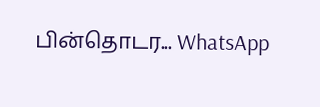பின்தொடர... WhatsApp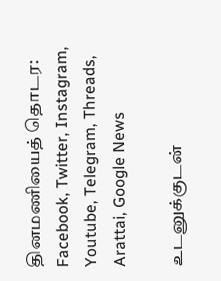தினமணியைத் தொடர: Facebook, Twitter, Instagram, Youtube, Telegram, Threads, Arattai, Google News

உடனுக்குடன்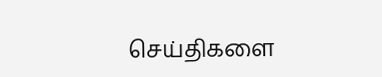செய்திகளை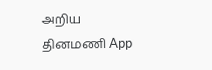அறிய தினமணி App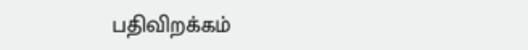பதிவிறக்கம்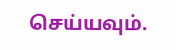செய்யவும்.